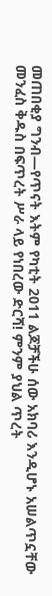መጠበቂያ ግንብ—የጥናት እትም የካቲት 2011 ልጆቻችሁ ሰው አክባሪ እንዲሆኑ አሠልጥኗቸው መንፈስ ቅዱስ በፍጥረት ሥራ ላይ የነበረው ድርሻ! ምንም ያህል ጥረት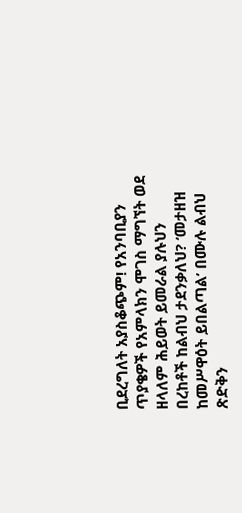ቢደረግለት አያስቆጭም! የአንባቢያን ጥያቄዎች የአምላክን ሞገስ ማግኘት ወደ ዘላለም ሕይወት ይመራል ያሉህን በረከቶች ከልብህ ታደንቃለህ? ‘መታዘዝ ከመሥዋዕት ይበልጣል’ በሙሉ ልብህ ጽድቅን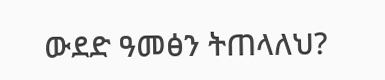ውደድ ዓመፅን ትጠላለህ?